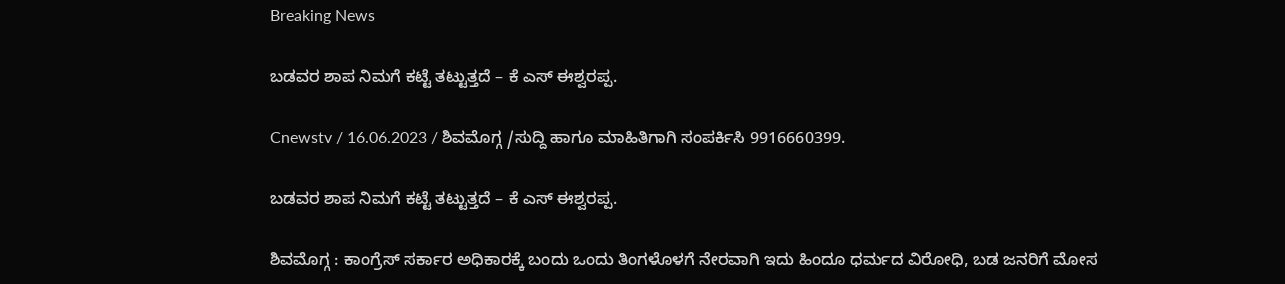Breaking News

ಬಡವರ ಶಾಪ ನಿಮಗೆ ಕಟ್ಟೆ ತಟ್ಟುತ್ತದೆ – ಕೆ‌ ಎಸ್ ಈಶ್ವರಪ್ಪ.

Cnewstv / 16.06.2023 / ಶಿವಮೊಗ್ಗ /ಸುದ್ದಿ ಹಾಗೂ ಮಾಹಿತಿಗಾಗಿ ಸಂಪರ್ಕಿಸಿ 9916660399.

ಬಡವರ ಶಾಪ ನಿಮಗೆ ಕಟ್ಟೆ ತಟ್ಟುತ್ತದೆ – ಕೆ‌ ಎಸ್ ಈಶ್ವರಪ್ಪ.

ಶಿವಮೊಗ್ಗ : ಕಾಂಗ್ರೆಸ್ ಸರ್ಕಾರ ಅಧಿಕಾರಕ್ಕೆ ಬಂದು ಒಂದು ತಿಂಗಳೊಳಗೆ ನೇರವಾಗಿ ಇದು ಹಿಂದೂ ಧರ್ಮದ ವಿರೋಧಿ, ಬಡ ಜನರಿಗೆ ಮೋಸ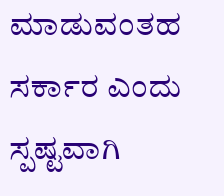ಮಾಡುವಂತಹ ಸರ್ಕಾರ ಎಂದು ಸ್ಪಷ್ಟವಾಗಿ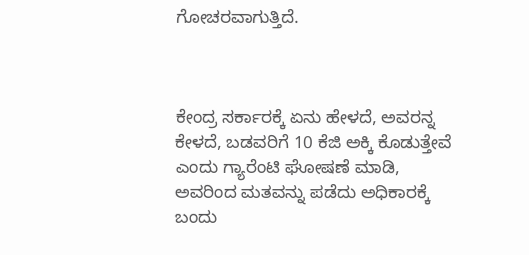ಗೋಚರವಾಗುತ್ತಿದೆ.



ಕೇಂದ್ರ ಸರ್ಕಾರಕ್ಕೆ ಏನು ಹೇಳದೆ, ಅವರನ್ನ ಕೇಳದೆ, ಬಡವರಿಗೆ 10 ಕೆಜಿ ಅಕ್ಕಿ ಕೊಡುತ್ತೇವೆ ಎಂದು ಗ್ಯಾರೆಂಟಿ ಘೋಷಣೆ ಮಾಡಿ, ಅವರಿಂದ ಮತವನ್ನು ಪಡೆದು ಅಧಿಕಾರಕ್ಕೆ ಬಂದು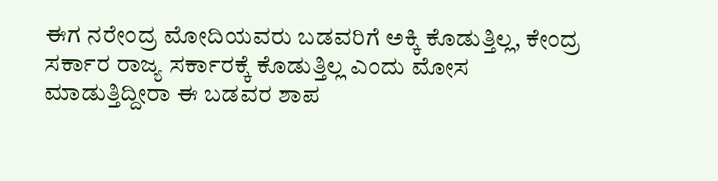ಈಗ ನರೇಂದ್ರ ಮೋದಿಯವರು ಬಡವರಿಗೆ ಅಕ್ಕಿ ಕೊಡುತ್ತಿಲ್ಲ, ಕೇಂದ್ರ ಸರ್ಕಾರ ರಾಜ್ಯ ಸರ್ಕಾರಕ್ಕೆ ಕೊಡುತ್ತಿಲ್ಲ ಎಂದು ಮೋಸ ಮಾಡುತ್ತಿದ್ದೀರಾ ಈ ಬಡವರ ಶಾಪ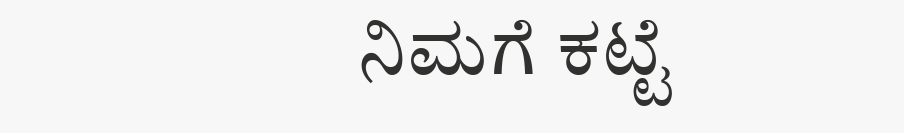ನಿಮಗೆ ಕಟ್ಟೆ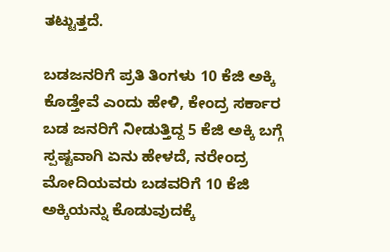ತಟ್ಟುತ್ತದೆ.

ಬಡಜನರಿಗೆ ಪ್ರತಿ ತಿಂಗಳು 10 ಕೆಜಿ ಅಕ್ಕಿ ಕೊಡ್ತೇವೆ ಎಂದು ಹೇಳಿ, ಕೇಂದ್ರ ಸರ್ಕಾರ ಬಡ ಜನರಿಗೆ ನೀಡುತ್ತಿದ್ದ 5 ಕೆಜಿ ಅಕ್ಕಿ ಬಗ್ಗೆ ಸ್ಪಷ್ಟವಾಗಿ ಏನು ಹೇಳದೆ, ನರೇಂದ್ರ ಮೋದಿಯವರು ಬಡವರಿಗೆ 10 ಕೆಜಿ ಅಕ್ಕಿಯನ್ನು ಕೊಡುವುದಕ್ಕೆ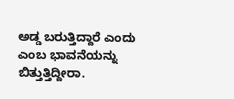ಅಡ್ಡ ಬರುತ್ತಿದ್ದಾರೆ ಎಂದು ಎಂಬ ಭಾವನೆಯನ್ನು ಬಿತ್ತುತ್ತಿದ್ದೀರಾ.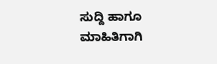ಸುದ್ದಿ ಹಾಗೂ ಮಾಹಿತಿಗಾಗಿ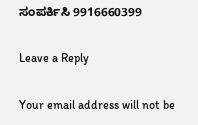ಸಂಪರ್ಕಿಸಿ 9916660399

Leave a Reply

Your email address will not be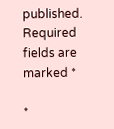published. Required fields are marked *

*